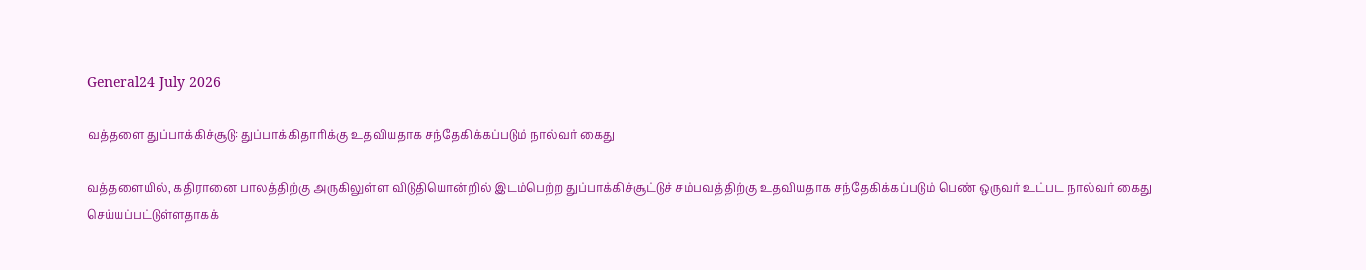General24 July 2026

வத்தளை துப்பாக்கிச்சூடு: துப்பாக்கிதாரிக்கு உதவியதாக சந்தேகிக்கப்படும் நால்வர் கைது

வத்தளையில், கதிரானை பாலத்திற்கு அருகிலுள்ள விடுதியொன்றில் இடம்பெற்ற துப்பாக்கிச்சூட்டுச் சம்பவத்திற்கு உதவியதாக சந்தேகிக்கப்படும் பெண் ஒருவர் உட்பட நால்வர் கைது செய்யப்பட்டுள்ளதாகக்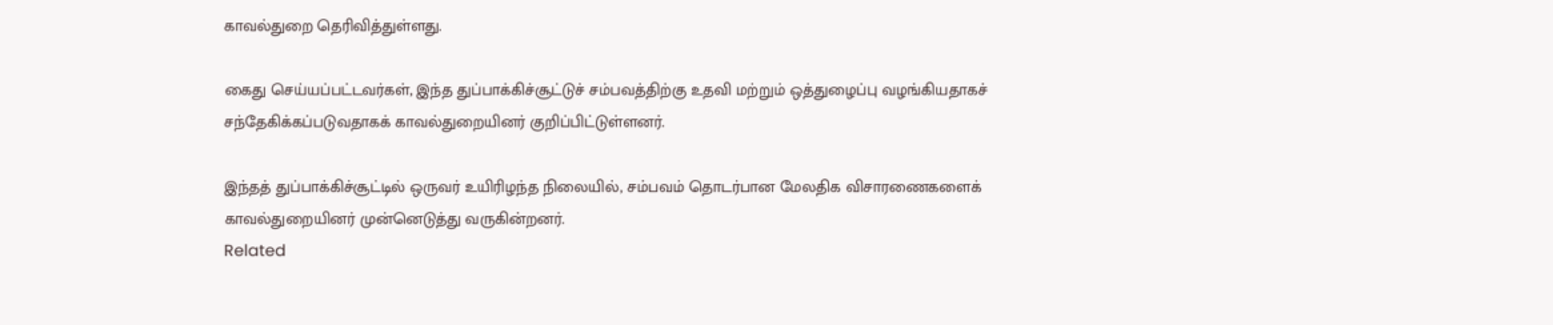காவல்துறை தெரிவித்துள்ளது.

கைது செய்யப்பட்டவர்கள், இந்த துப்பாக்கிச்சூட்டுச் சம்பவத்திற்கு உதவி மற்றும் ஒத்துழைப்பு வழங்கியதாகச் சந்தேகிக்கப்படுவதாகக் காவல்துறையினர் குறிப்பிட்டுள்ளனர்.

இந்தத் துப்பாக்கிச்சூட்டில் ஒருவர் உயிரிழந்த நிலையில், சம்பவம் தொடர்பான மேலதிக விசாரணைகளைக் காவல்துறையினர் முன்னெடுத்து வருகின்றனர்.
Related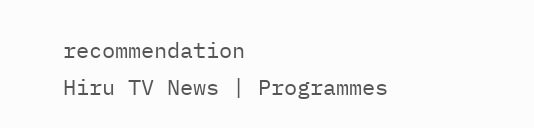recommendation
Hiru TV News | Programmes